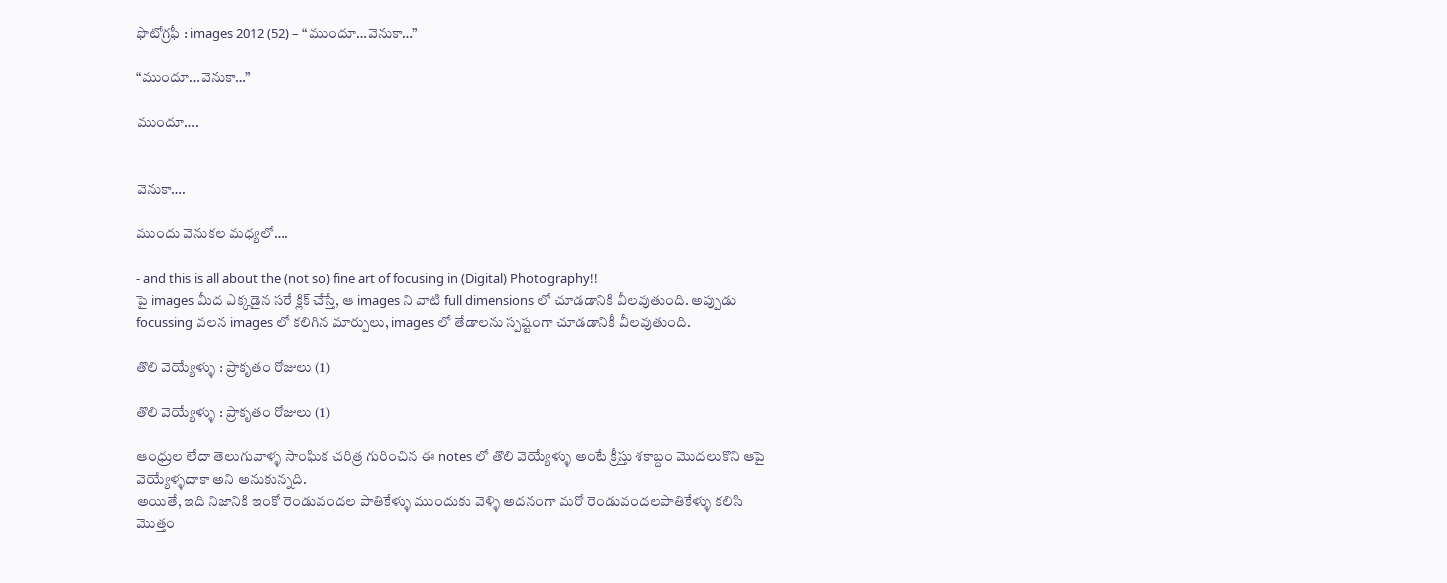ఫొటోగ్రఫీ : images 2012 (52) – “ముందూ…వెనుకా…”

“ముందూ…వెనుకా…”

ముందూ….


వెనుకా….

ముందు వెనుకల మధ్యలో….

- and this is all about the (not so) fine art of focusing in (Digital) Photography!!
పై images మీద ఎక్కడైన సరే క్లిక్ చేస్తే, ఆ images ని వాటి full dimensions లో చూడడానికి వీలవుతుంది. అప్పుడు focussing వలన images లో కలిగిన మార్పులు, images లో తేడాలను స్పష్టంగా చూడడానికీ వీలవుతుంది.

తొలి వెయ్యేళ్ళు : ప్రాకృతం రోజులు (1)

తొలి వెయ్యేళ్ళు : ప్రాకృతం రోజులు (1)

ఆంధ్రుల లేదా తెలుగువాళ్ళ సాంఘిక చరిత్ర గురించిన ఈ notes లో తొలి వెయ్యేళ్ళు అంటే క్రీస్తు శకాబ్దం మొదలుకొని ఆపై వెయ్యేళ్ళదాకా అని అనుకున్నది.
అయితే, ఇది నిజానికి ఇంకో రెండువందల పాతికేళ్ళు ముందుకు వెళ్ళి అదనంగా మరో రెండువందలపాతికేళ్ళు కలిసి మొత్తం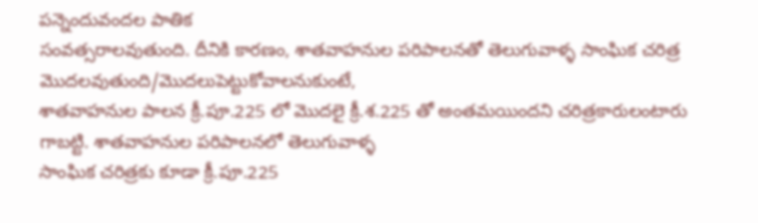పన్నెందువందల పాతిక
సంవత్సరాలవుతుంది. దీనికి కారణం, శాతవాహనుల పరిపాలనతో తెలుగువాళ్ళ సాంఘిక చరిత్ర మొదలవుతుంది/మొదలుపెట్టుకోవాలనుకుంటే,
శాతవాహనుల పాలన క్రీ.పూ.225 లో మొదలై క్రీ.శ.225 తో అంతమయిందని చరిత్రకారులంటారు గాబట్టి. శాతవాహనుల పరిపాలనలో తెలుగువాళ్ళ
సాంఘిక చరిత్రకు కూడా క్రీ.పూ.225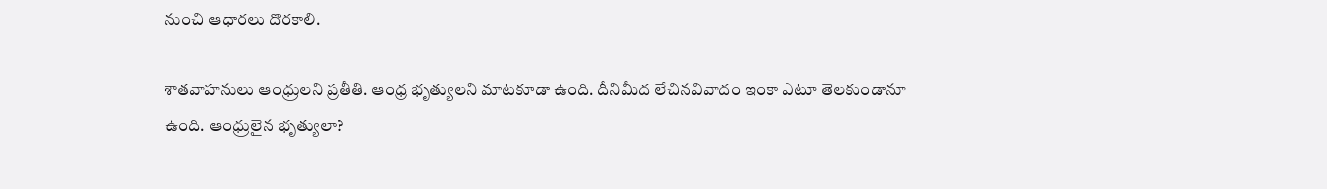నుంచి ఆధారలు దొరకాలి.

శాతవాహనులు ఆంధ్రులని ప్రతీతి. ఆంధ్ర భృత్యులని మాటకూడా ఉంది. దీనిమీద లేచినవివాదం ఇంకా ఎటూ తెలకుండానూ ఉంది. ఆంధ్రులైన భృత్యులా?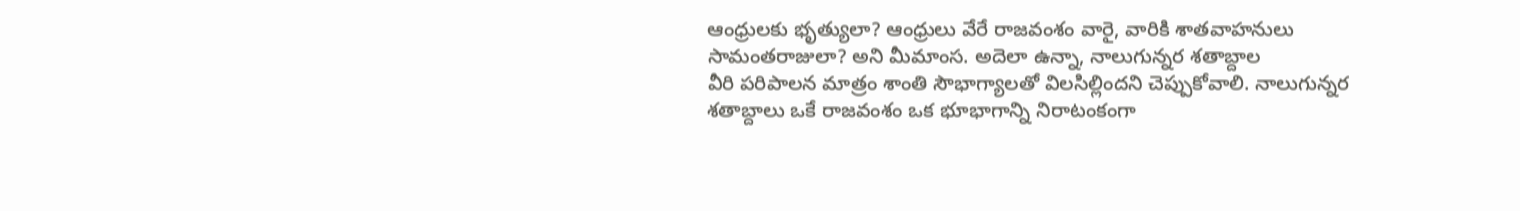ఆంధ్రులకు భృత్యులా? ఆంధ్రులు వేరే రాజవంశం వారై, వారికి శాతవాహనులు సామంతరాజులా? అని మీమాంస. అదెలా ఉన్నా, నాలుగున్నర శతాబ్దాల
వీరి పరిపాలన మాత్రం శాంతి సౌభాగ్యాలతో విలసిల్లిందని చెప్పుకోవాలి. నాలుగున్నర శతాబ్దాలు ఒకే రాజవంశం ఒక భూభాగాన్ని నిరాటంకంగా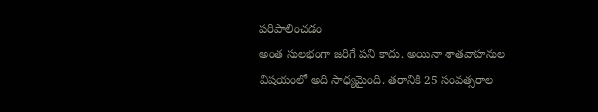పరిపాలించడం
అంత సులభంగా జరిగే పని కాదు. అయినా శాతవాహనుల విషయంలో అది సాధ్యమైంది. తరానికి 25 సంవత్సరాల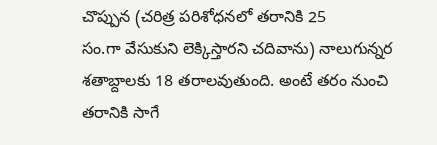చొప్పున (చరిత్ర పరిశోధనలో తరానికి 25
సం.గా వేసుకుని లెక్కిస్తారని చదివాను) నాలుగున్నర శతాబ్దాలకు 18 తరాలవుతుంది. అంటే తరం నుంచి తరానికి సాగే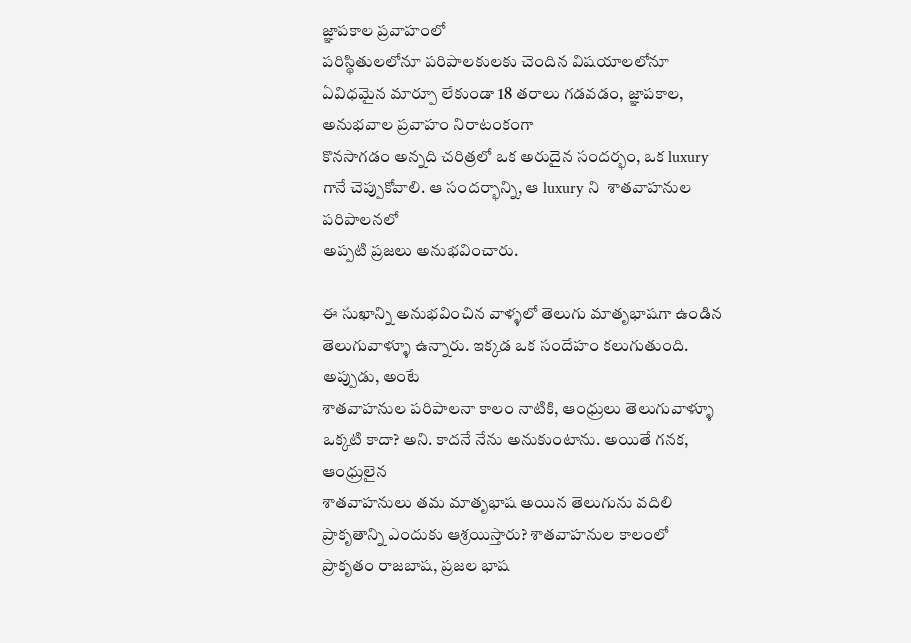జ్ఞాపకాల ప్రవాహంలో
పరిస్థితులలోనూ పరిపాలకులకు చెందిన విషయాలలోనూ ఏవిధమైన మార్పూ లేకుండా 18 తరాలు గడవడం, జ్ఞాపకాల, అనుభవాల ప్రవాహం నిరాటంకంగా
కొనసాగడం అన్నది చరిత్రలో ఒక అరుదైన సందర్భం, ఒక luxury గానే చెప్పుకోవాలి. ఆ సందర్భాన్ని, ఆ luxury ని  శాతవాహనుల పరిపాలనలో
అప్పటి ప్రజలు అనుభవించారు.

ఈ సుఖాన్ని అనుభవించిన వాళ్ళలో తెలుగు మాతృభాషగా ఉండిన తెలుగువాళ్ళూ ఉన్నారు. ఇక్కడ ఒక సందేహం కలుగుతుంది. అప్పుడు, అంటే
శాతవాహనుల పరిపాలనా కాలం నాటికి, ఆంధ్రులు తెలుగువాళ్ళూ ఒక్కటి కాదా? అని. కాదనే నేను అనుకుంటాను. అయితే గనక, ఆంధ్రులైన
శాతవాహనులు తమ మాతృభాష అయిన తెలుగును వదిలి ప్రాకృతాన్ని ఎందుకు ఆశ్రయిస్తారు? శాతవాహనుల కాలంలో ప్రాకృతం రాజబాష, ప్రజల భాష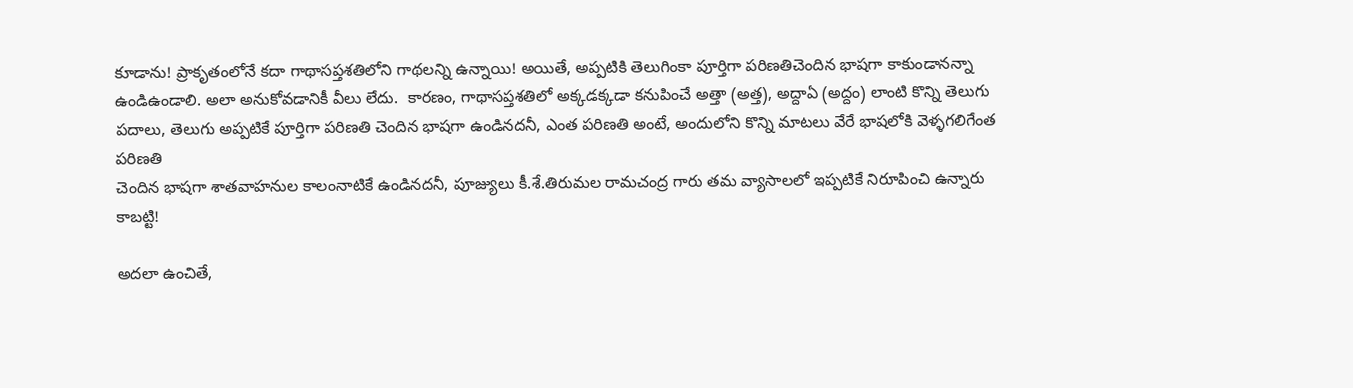కూడాను! ప్రాకృతంలోనే కదా గాథాసప్తశతిలోని గాథలన్ని ఉన్నాయి! అయితే, అప్పటికి తెలుగింకా పూర్తిగా పరిణతిచెందిన భాషగా కాకుండానన్నా
ఉండిఉండాలి. అలా అనుకోవడానికీ వీలు లేదు.  కారణం, గాథాసప్తశతిలో అక్కడక్కడా కనుపించే అత్తా (అత్త), అద్దాఏ (అద్దం) లాంటి కొన్ని తెలుగు
పదాలు, తెలుగు అప్పటికే పూర్తిగా పరిణతి చెందిన భాషగా ఉండినదనీ, ఎంత పరిణతి అంటే, అందులోని కొన్ని మాటలు వేరే భాషలోకి వెళ్ళగలిగేంత పరిణతి
చెందిన భాషగా శాతవాహనుల కాలంనాటికే ఉండినదనీ, పూజ్యులు కీ.శే.తిరుమల రామచంద్ర గారు తమ వ్యాసాలలో ఇప్పటికే నిరూపించి ఉన్నారు కాబట్టి!

అదలా ఉంచితే,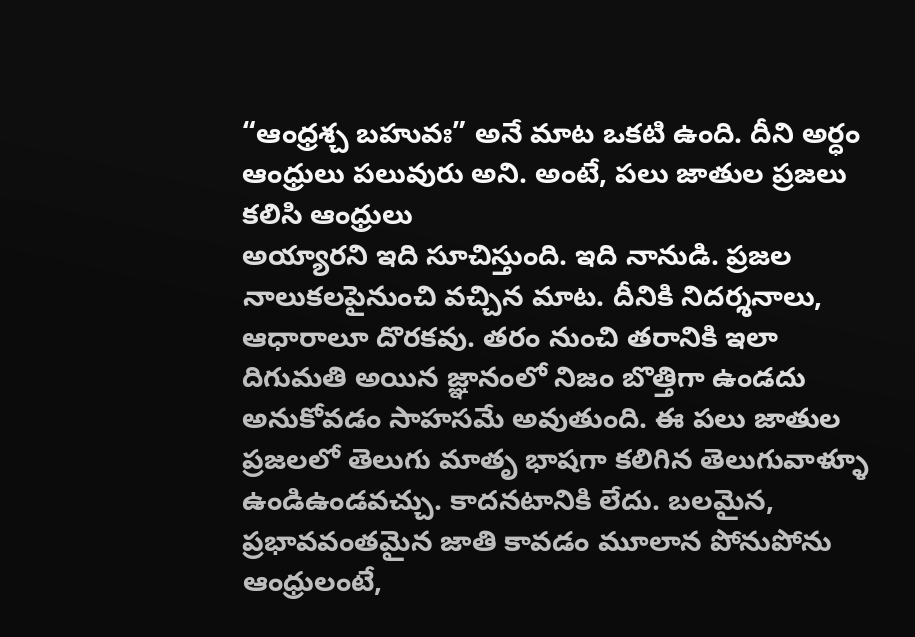“ఆంధ్రశ్చ బహువః” అనే మాట ఒకటి ఉంది. దీని అర్ధం ఆంధ్రులు పలువురు అని. అంటే, పలు జాతుల ప్రజలు కలిసి ఆంధ్రులు
అయ్యారని ఇది సూచిస్తుంది. ఇది నానుడి. ప్రజల నాలుకలపైనుంచి వచ్చిన మాట. దీనికి నిదర్శనాలు, ఆధారాలూ దొరకవు. తరం నుంచి తరానికి ఇలా
దిగుమతి అయిన జ్ఞానంలో నిజం బొత్తిగా ఉండదు అనుకోవడం సాహసమే అవుతుంది. ఈ పలు జాతుల ప్రజలలో తెలుగు మాతృ భాషగా కలిగిన తెలుగువాళ్ళూ
ఉండిఉండవచ్చు. కాదనటానికి లేదు. బలమైన, ప్రభావవంతమైన జాతి కావడం మూలాన పోనుపోను ఆంధ్రులంటే,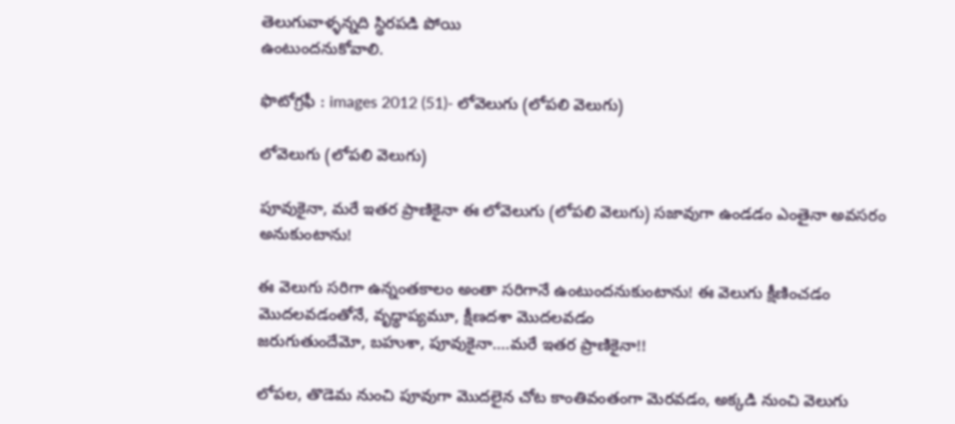తెలుగువాళ్ళన్నది స్థిరపడి పోయి
ఉంటుందనుకోవాలి.

ఫొటోగ్రఫీ : images 2012 (51)- లోవెలుగు (లోపలి వెలుగు)

లోవెలుగు (లోపలి వెలుగు)

పూవుకైనా, మరే ఇతర ప్రాణికైనా ఈ లోవెలుగు (లోపలి వెలుగు) సజావుగా ఉండడం ఎంతైనా అవసరం అనుకుంటాను!

ఈ వెలుగు సరిగా ఉన్నంతకాలం అంతా సరిగానే ఉంటుందనుకుంటాను! ఈ వెలుగు క్షీణించడం  మొదలవడంతోనే, వృధ్ధాప్యమూ, క్షీణదశా మొదలవడం
జరుగుతుందేమో, బహుశా, పూవుకైనా….మరే ఇతర ప్రాణికైనా!!

లోపల, తొడెమ నుంచి పూవుగా మొదలైన చోట కాంతివంతంగా మెరవడం, అక్కడి నుంచి వెలుగు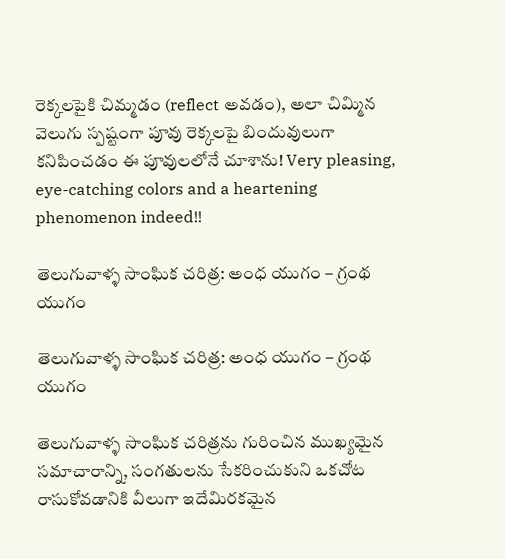రెక్కలపైకి చిమ్మడం (reflect అవడం), అలా చిమ్మిన వెలుగు స్పష్టంగా పూవు రెక్కలపై బిందువులుగా కనిపించడం ఈ పూవులలోనే చూశాను! Very pleasing, eye-catching colors and a heartening phenomenon indeed!!

తెలుగువాళ్ళ సాంఘిక చరిత్ర: అంధ యుగం – గ్రంథ యుగం

తెలుగువాళ్ళ సాంఘిక చరిత్ర: అంధ యుగం – గ్రంథ యుగం

తెలుగువాళ్ళ సాంఘిక చరిత్రను గురించిన ముఖ్యమైన సమాచారాన్ని, సంగతులను సేకరించుకుని ఒకచోట రాసుకోవడానికి వీలుగా ఇదేమిరకమైన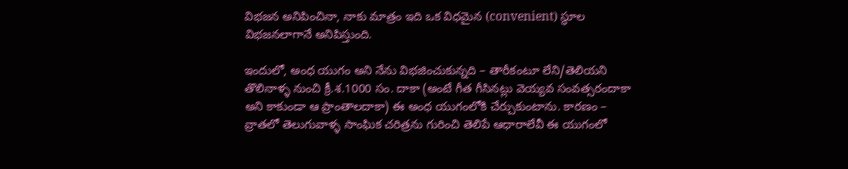విభజన అనిపించినా, నాకు మాత్రం ఇది ఒక విధమైన (convenient) స్థూల విభజనలాగానే అనిపిస్తుంది.

ఇందులో, అంధ యుగం అని నేను విభజించుకున్నది – తారీకంటూ లేని/తెలియని తొలినాళ్ళ నుంచి క్రీ.శ.1000 సం. దాకా (అంటే గీత గీసినట్లు వెయ్యవ సంవత్సరందాకా అని కాకుండా ఆ ప్రాంతాలదాకా) ఈ అంధ యుగంలోకి చేర్చుకుంటాను. కారణం – వ్రాతలో తెలుగువాళ్ళ సాంఘిక చరిత్రను గురించి తెలిపే ఆధారాలేవీ ఈ యుగంలో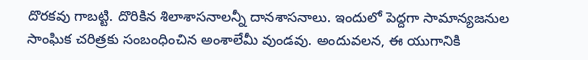దొరకవు గాబట్టి. దొరికిన శిలాశాసనాలన్నీ దానశాసనాలు. ఇందులో పెద్దగా సామాన్యజనుల సాంఘిక చరిత్రకు సంబంధించిన అంశాలేమీ వుండవు. అందువలన, ఈ యుగానికి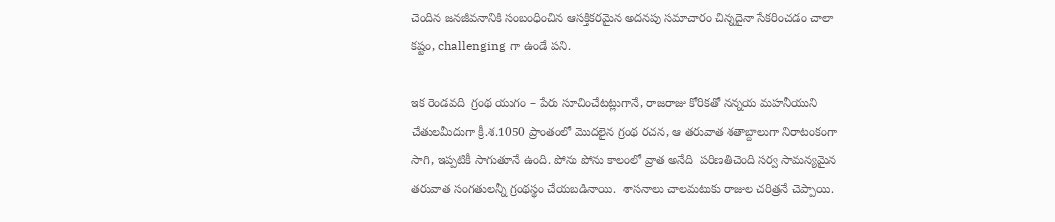చెందిన జనజీవనానికి సంబంధించిన ఆసక్తికరమైన అదనపు సమాచారం చిన్నదైనా సేకరించడం చాలా కష్టం, challenging గా ఉండే పని.

ఇక రెండవది  గ్రంథ యుగం – పేరు సూచించేటట్లుగానే, రాజరాజు కోరికతో నన్నయ మహనీయుని చేతులమీదుగా క్రీ.శ.1050 ప్రాంతంలో మొదలైన గ్రంథ రచన, ఆ తరువాత శతాబ్దాలుగా నిరాటంకంగా సాగి, ఇప్పటికీ సాగుతూనే ఉంది. పోను పోను కాలంలో వ్రాత అనేది  పరిణతిచెంది సర్వ సామన్యమైన తరువాత సంగతులన్నీ గ్రంథస్థం చేయబడినాయి.  శాసనాలు చాలమటుకు రాజుల చరిత్రనే చెప్పాయి.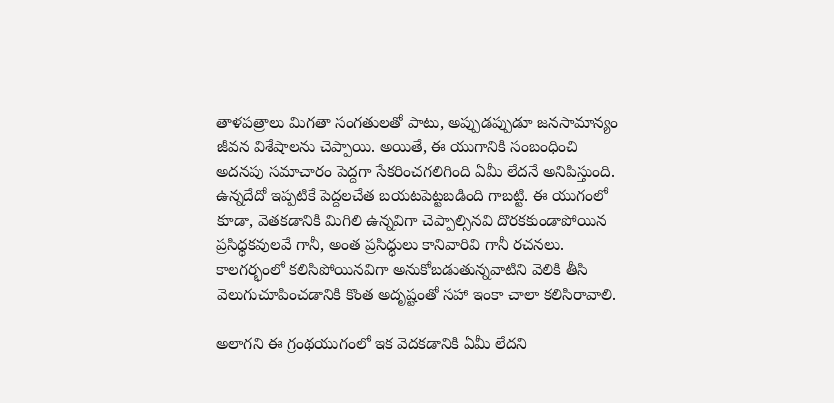తాళపత్రాలు మిగతా సంగతులతో పాటు, అప్పుడప్పుడూ జనసామాన్యం జీవన విశేషాలను చెప్పాయి. అయితే, ఈ యుగానికి సంబంధించి అదనపు సమాచారం పెద్దగా సేకరించగలిగింది ఏమీ లేదనే అనిపిస్తుంది. ఉన్నదేదో ఇప్పటికే పెద్దలచేత బయటపెట్టబడింది గాబట్టి. ఈ యుగంలో కూడా, వెతకడానికి మిగిలి ఉన్నవిగా చెప్పాల్సినవి దొరకకుండాపోయిన ప్రసిధ్ధకవులవే గానీ, అంత ప్రసిధ్ధులు కానివారివి గానీ రచనలు. కాలగర్భంలో కలిసిపోయినవిగా అనుకోబడుతున్నవాటిని వెలికి తీసి వెలుగుచూపించడానికి కొంత అదృష్టంతో సహా ఇంకా చాలా కలిసిరావాలి.

అలాగని ఈ గ్రంథయుగంలో ఇక వెదకడానికి ఏమీ లేదని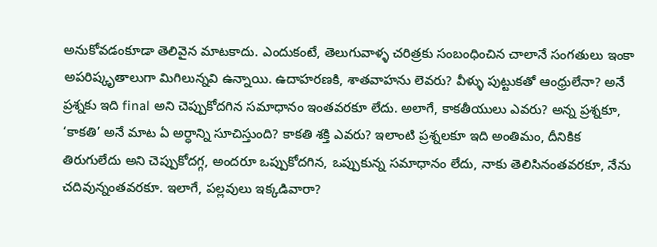అనుకోవడంకూడా తెలివైన మాటకాదు. ఎందుకంటే, తెలుగువాళ్ళ చరిత్రకు సంబంధించిన చాలానే సంగతులు ఇంకా అపరిష్కృతాలుగా మిగిలున్నవి ఉన్నాయి. ఉదాహరణకి, శాతవాహను లెవరు? వీళ్ళు పుట్టుకతో ఆంధ్రులేనా? అనే ప్రశ్నకు ఇది final అని చెప్పుకోదగిన సమాధానం ఇంతవరకూ లేదు. అలాగే, కాకతీయులు ఎవరు? అన్న ప్రశ్నకూ, ‘కాకతి’ అనే మాట ఏ అర్ధాన్ని సూచిస్తుంది? కాకతి శక్తి ఎవరు? ఇలాంటి ప్రశ్నలకూ ఇది అంతిమం, దీనికిక తిరుగులేదు అని చెప్పుకోదగ్గ, అందరూ ఒప్పుకోదగిన, ఒప్పుకున్న సమాధానం లేదు, నాకు తెలిసినంతవరకూ, నేను చదివున్నంతవరకూ. ఇలాగే, పల్లవులు ఇక్కడివారా?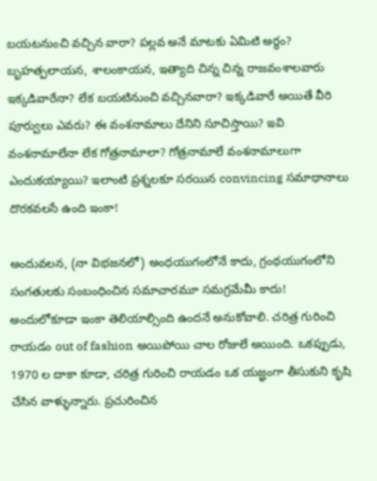బయటనుంచి వచ్చిన వారా? పల్లవ అనే మాటకు ఏమిటి అర్ధం? బృహత్ఫలాయన, శాలంకాయన, ఇత్యాది చిన్న చిన్న రాజవంశాలవారు ఇక్కడివారేనా? లేక బయటినుంచి వచ్చినవారా? ఇక్కడివారే అయితే వీరి పూర్వులు ఎవరు? ఈ వంశనామాలు దేనిని సూచిస్తాయి? ఇవి వంశనామాలేనా లేక గోత్రనామాలా? గోత్రనామాలే వంశనామాలుగా ఎందుకయ్యాయి? ఇలాంటి ప్రశ్నలకూ సరయిన convincing సమాధానాలు దొరకవలసే ఉంది ఇంకా!

అందువలన, (నా విభజనలో) అంధయుగంలోనే కాదు, గ్రంథయుగంలోని సంగతులకు సంబంధించిన సమాచారమూ సమగ్రమేమీ కాదు! అందులోకూడా ఇంకా తెలియాల్సింది ఉందనే అనుకోవాలి. చరిత్ర గురించి రాయడం out of fashion అయిపోయి చాల రోజులే అయింది. ఒకప్పుడు, 1970 ల దాకా కూడా, చరిత్ర గురించి రాయడం ఒక యజ్ఞంగా తీసుకుని కృషి చేసిన వాళ్ళున్నారు. ప్రచురించిన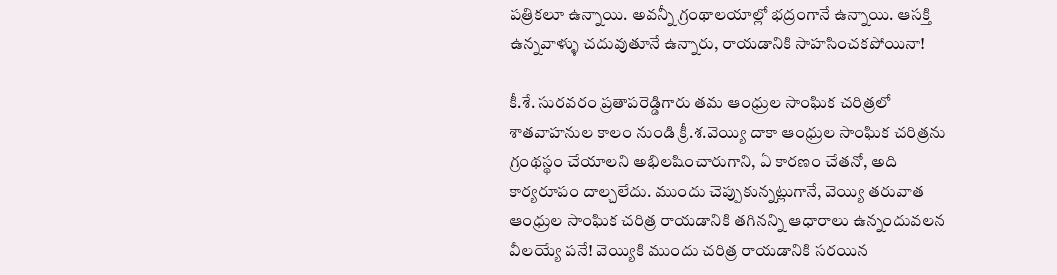పత్రికలూ ఉన్నాయి. అవన్నీ గ్రంథాలయాల్లో భద్రంగానే ఉన్నాయి. ఆసక్తి ఉన్నవాళ్ళు చదువుతూనే ఉన్నారు, రాయడానికి సాహసించకపోయినా!

కీ.శే. సురవరం ప్రతాపరెడ్డిగారు తమ ఆంధ్రుల సాంఘిక చరిత్రలో శాతవాహనుల కాలం నుండి క్రీ.శ.వెయ్యి దాకా ఆంధ్రుల సాంఘిక చరిత్రను గ్రంథస్థం చేయాలని అభిలషించారుగాని, ఏ కారణం చేతనో, అది కార్యరూపం దాల్చలేదు. ముందు చెప్పుకున్నట్లుగానే, వెయ్యి తరువాత ఆంధ్రుల సాంఘిక చరిత్ర రాయడానికి తగినన్ని ఆధారాలు ఉన్నందువలన వీలయ్యే పనే! వెయ్యికి ముందు చరిత్ర రాయడానికి సరయిన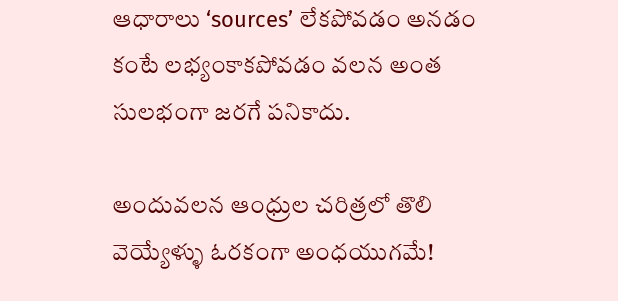ఆధారాలు ‘sources’ లేకపోవడం అనడం కంటే లభ్యంకాకపోవడం వలన అంత సులభంగా జరగే పనికాదు.

అందువలన ఆంధ్రుల చరిత్రలో తొలి వెయ్యేళ్ళు ఓరకంగా అంధయుగమే!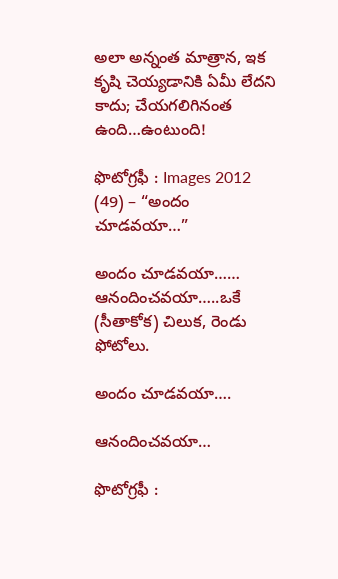అలా అన్నంత మాత్రాన, ఇక కృషి చెయ్యడానికి ఏమీ లేదని కాదు; చేయగలిగినంత ఉంది…ఉంటుంది!

ఫొటోగ్రఫీ : Images 2012 (49) – “అందం చూడవయా…”

అందం చూడవయా…… ఆనందించవయా…..ఒకే (సీతాకోక) చిలుక, రెండు ఫోటోలు.

అందం చూడవయా….

ఆనందించవయా…

ఫొటోగ్రఫీ :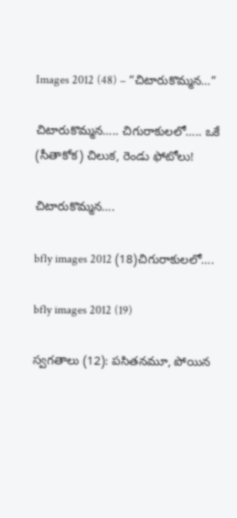Images 2012 (48) – “చిటారుకొమ్మన…”

చిటారుకొమ్మన….. చిగురాకులలో….. ఒకే (సీతాకోక) చిలుక, రెండు ఫోటోలు!

చిటారుకొమ్మన….

bfly images 2012 (18)చిగురాకులలో….

bfly images 2012 (19)

స్వగతాలు (12): పసితనమూ, పోయిన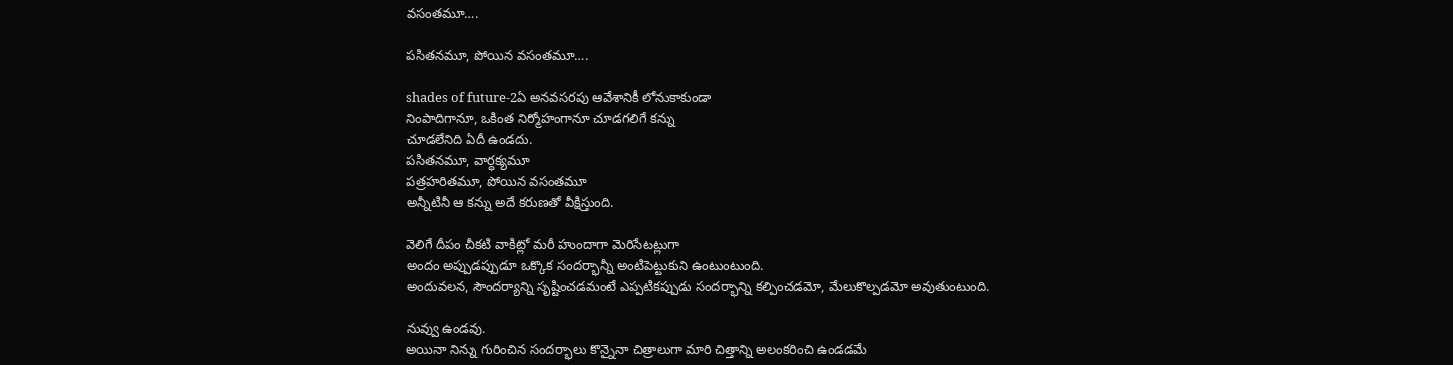వసంతమూ….

పసితనమూ, పోయిన వసంతమూ….

shades of future-2ఏ అనవసరపు ఆవేశానికీ లోనుకాకుండా
నింపాదిగానూ, ఒకింత నిర్మోహంగానూ చూడగలిగే కన్ను
చూడలేనిది ఏదీ ఉండదు.
పసితనమూ, వార్ధక్యమూ
పత్రహరితమూ, పోయిన వసంతమూ
అన్నీటినీ ఆ కన్ను అదే కరుణతో వీక్షిస్తుంది.

వెలిగే దీపం చీకటి వాకిట్లో మరీ హుందాగా మెరిసేటట్లుగా
అందం అప్పుడప్పుడూ ఒక్కొక సందర్భాన్నీ అంటిపెట్టుకుని ఉంటుంటుంది.
అందువలన, సౌందర్యాన్ని సృష్టించడమంటే ఎప్పటికప్పుడు సందర్భాన్ని కల్పించడమో, మేలుకొల్పడమో అవుతుంటుంది.

నువ్వు ఉండవు.
అయినా నిన్ను గురించిన సందర్భాలు కొన్నైనా చిత్రాలుగా మారి చిత్తాన్ని అలంకరించి ఉండడమే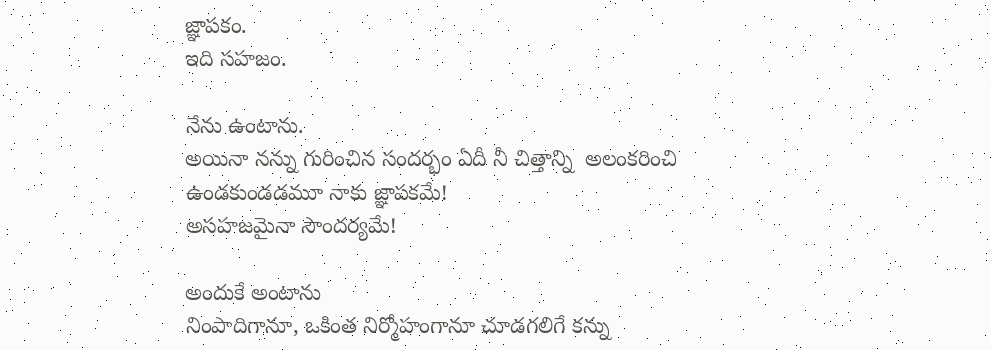జ్ఞాపకం.
ఇది సహజం.

నేను ఉంటాను.
అయినా నన్ను గురించిన సందర్భం ఏదీ నీ చిత్తాన్ని  అలంకరించి ఉండకుండడమూ నాకు జ్ఞాపకమే!
అసహజమైనా సౌందర్యమే!

అందుకే అంటాను
నింపాదిగానూ, ఒకింత నిర్మోహంగానూ చూడగలిగే కన్ను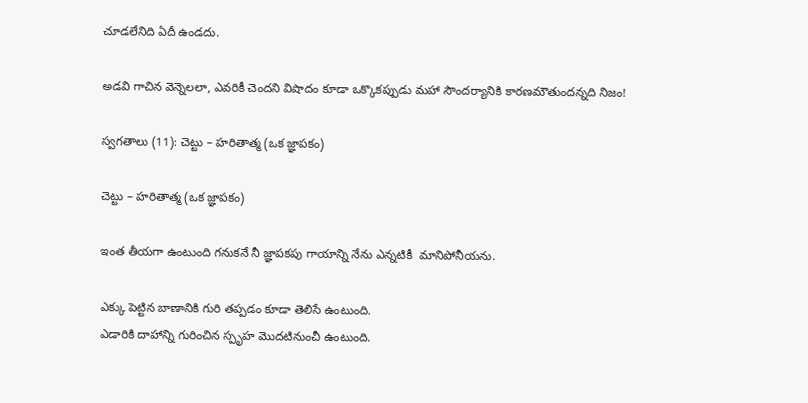చూడలేనిది ఏదీ ఉండదు.

అడవి గాచిన వెన్నెలలా, ఎవరికీ చెందని విషాదం కూడా ఒక్కొకప్పుడు మహా సౌందర్యానికి కారణమౌతుందన్నది నిజం!

స్వగతాలు (11): చెట్టు – హరితాత్మ (ఒక జ్ఞాపకం)

చెట్టు – హరితాత్మ (ఒక జ్ఞాపకం)

ఇంత తీయగా ఉంటుంది గనుకనే నీ జ్ఞాపకపు గాయాన్ని నేను ఎన్నటికీ  మానిపోనీయను.

ఎక్కు పెట్టిన బాణానికి గురి తప్పడం కూడా తెలిసే ఉంటుంది.
ఎడారికి దాహాన్ని గురించిన స్పృహ మొదటినుంచీ ఉంటుంది.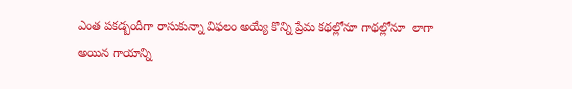ఎంత పకడ్బందీగా రాసుకున్నా విఫలం అయ్యే కొన్ని ప్రేమ కథల్లోనూ గాథల్లోనూ  లాగా
అయిన గాయాన్ని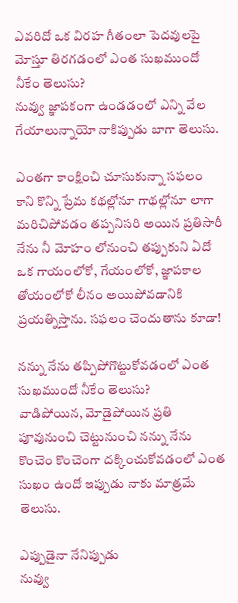ఎవరిదో ఒక విరహ గీతంలా పెదవులపై మోస్తూ తిరగడంలో ఎంత సుఖముందో నీకేం తెలుసు?
నువ్వు జ్ఞాపకంగా ఉండడంలో ఎన్ని వేల గేయాలున్నాయో నాకిప్పుడు బాగా తెలుసు.

ఎంతగా కాంక్షించి చూసుకున్నా సఫలం కాని కొన్ని ప్రేమ కథల్లోనూ గాథల్లోనూ లాగా
మరిచిపోవడం తప్పనిసరి అయిన ప్రతిసారీ నేను నీ మోహం లోనుంచి తప్పుకుని ఏదో ఒక గాయంలోకో, గేయంలోకో, జ్ఞాపకాల తోయంలోకో లీనం అయిపోవడానికి ప్రయత్నిస్తాను. సఫలం చెందుతాను కూడా!

నన్ను నేను తప్పిపోగొట్టుకోవడంలో ఎంత సుఖముందో నీకేం తెలుసు?
వాడిపోయిన, మోడైపోయిన ప్రతి పూవునుంచి చెట్టునుంచి నన్ను నేను కొంచెం కొంచెంగా దక్కించుకోవడంలో ఎంత సుఖం ఉందో ఇప్పుడు నాకు మాత్రమే తెలుసు.

ఎప్పుడైనా నేనిప్పుడు
నువ్వు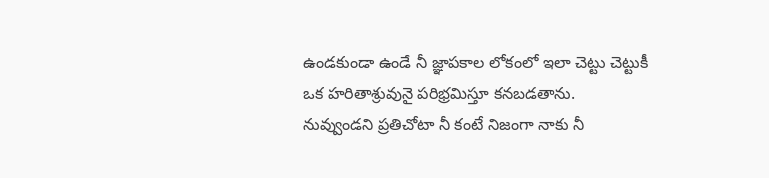ఉండకుండా ఉండే నీ జ్ఞాపకాల లోకంలో ఇలా చెట్టు చెట్టుకీ ఒక హరితాశ్రువునై పరిభ్రమిస్తూ కనబడతాను.
నువ్వుండని ప్రతిచోటా నీ కంటే నిజంగా నాకు నీ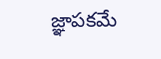జ్ఞాపకమే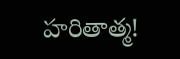హరితాత్మ!